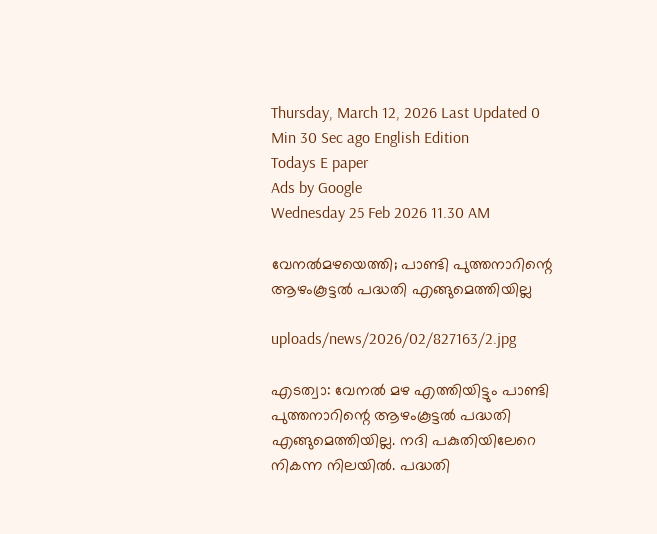Thursday, March 12, 2026 Last Updated 0 Min 30 Sec ago English Edition
Todays E paper
Ads by Google
Wednesday 25 Feb 2026 11.30 AM

വേനല്‍മഴയെത്തി; പാണ്ടി പുത്തനാറിന്റെ ആഴംകൂട്ടല്‍ പദ്ധതി എങ്ങുമെത്തിയില്ല

uploads/news/2026/02/827163/2.jpg

എടത്വാ: വേനല്‍ മഴ എത്തിയിട്ടും പാണ്ടി പുത്തനാറിന്റെ ആഴംകൂട്ടല്‍ പദ്ധതി എങ്ങുമെത്തിയില്ല. നദി പകുതിയിലേറെ നികന്ന നിലയില്‍. പദ്ധതി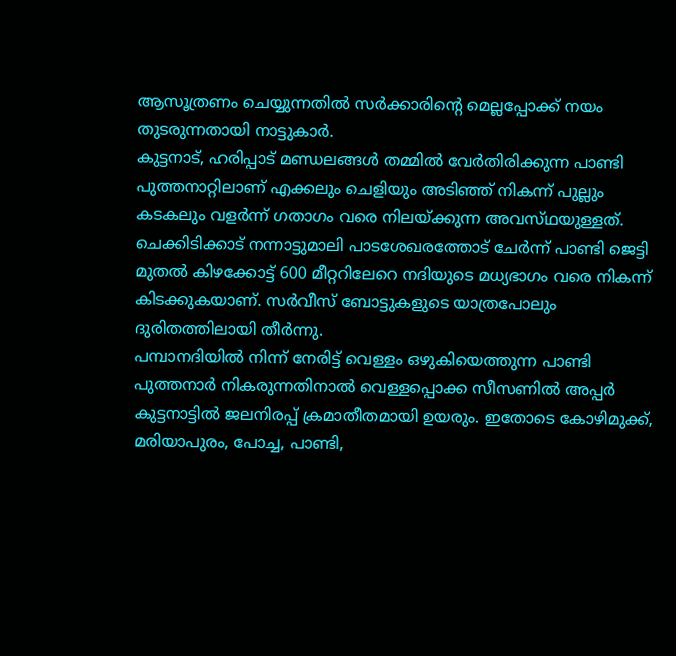ആസൂത്രണം ചെയ്യുന്നതില്‍ സര്‍ക്കാരിന്റെ മെല്ലപ്പോക്ക്‌ നയം തുടരുന്നതായി നാട്ടുകാര്‍.
കുട്ടനാട്‌, ഹരിപ്പാട്‌ മണ്ഡലങ്ങള്‍ തമ്മില്‍ വേര്‍തിരിക്കുന്ന പാണ്ടി പുത്തനാറ്റിലാണ്‌ എക്കലും ചെളിയും അടിഞ്ഞ്‌ നികന്ന്‌ പുല്ലും കടകലും വളര്‍ന്ന്‌ ഗതാഗം വരെ നിലയ്‌ക്കുന്ന അവസ്‌ഥയുള്ളത്‌. ചെക്കിടിക്കാട്‌ നന്നാട്ടുമാലി പാടശേഖരത്തോട്‌ ചേര്‍ന്ന്‌ പാണ്ടി ജെട്ടി മുതല്‍ കിഴക്കോട്ട്‌ 600 മീറ്ററിലേറെ നദിയുടെ മധ്യഭാഗം വരെ നികന്ന്‌ കിടക്കുകയാണ്‌. സര്‍വീസ്‌ ബോട്ടുകളുടെ യാത്രപോലും ദുരിതത്തിലായി തീര്‍ന്നു.
പമ്പാനദിയില്‍ നിന്ന്‌ നേരിട്ട്‌ വെള്ളം ഒഴുകിയെത്തുന്ന പാണ്ടി പുത്തനാര്‍ നികരുന്നതിനാല്‍ വെള്ളപ്പൊക്ക സീസണില്‍ അപ്പര്‍ കുട്ടനാട്ടില്‍ ജലനിരപ്പ്‌ ക്രമാതീതമായി ഉയരും. ഇതോടെ കോഴിമുക്ക്‌, മരിയാപുരം, പോച്ച, പാണ്ടി,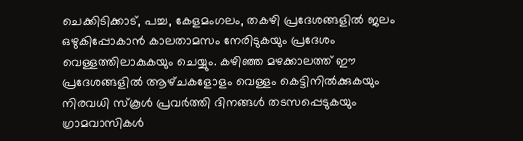ചെക്കിടിക്കാട്‌, പച്ച, കേളമംഗലം, തകഴി പ്രദേശങ്ങളില്‍ ജലം ഒഴുകിപ്പോകാന്‍ കാലതാമസം നേരിടുകയും പ്രദേശം വെള്ളത്തിലാകുകയും ചെയ്യും. കഴിഞ്ഞ മഴക്കാലത്ത്‌ ഈ പ്രദേശങ്ങളില്‍ ആഴ്‌ചകളോളം വെള്ളം കെട്ടിനില്‍ക്കുകയും നിരവധി സ്‌കൂള്‍ പ്രവര്‍ത്തി ദിനങ്ങള്‍ തടസപ്പെടുകയും ഗ്രാമവാസികള്‍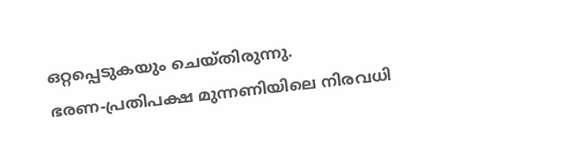ഒറ്റപ്പെടുകയും ചെയ്‌തിരുന്നു.
ഭരണ-പ്രതിപക്ഷ മുന്നണിയിലെ നിരവധി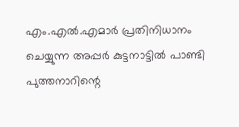എം.എല്‍.എമാര്‍ പ്രതിനിധാനം ചെയ്യുന്ന അപ്പര്‍ കുട്ടനാട്ടില്‍ പാണ്ടി പുത്തനാറിന്റെ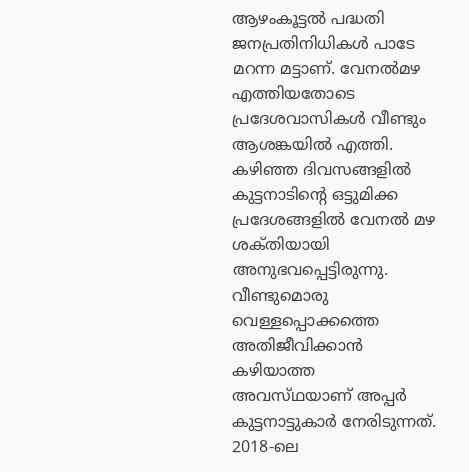ആഴംകൂട്ടല്‍ പദ്ധതി ജനപ്രതിനിധികള്‍ പാടേ മറന്ന മട്ടാണ്‌. വേനല്‍മഴ എത്തിയതോടെ പ്രദേശവാസികള്‍ വീണ്ടും ആശങ്കയില്‍ എത്തി. കഴിഞ്ഞ ദിവസങ്ങളില്‍ കുട്ടനാടിന്റെ ഒട്ടുമിക്ക പ്രദേശങ്ങളില്‍ വേനല്‍ മഴ ശക്‌തിയായി അനുഭവപ്പെട്ടിരുന്നു. വീണ്ടുമൊരു വെള്ളപ്പൊക്കത്തെ അതിജീവിക്കാന്‍ കഴിയാത്ത അവസ്‌ഥയാണ്‌ അപ്പര്‍ കുട്ടനാട്ടുകാര്‍ നേരിടുന്നത്‌. 2018-ലെ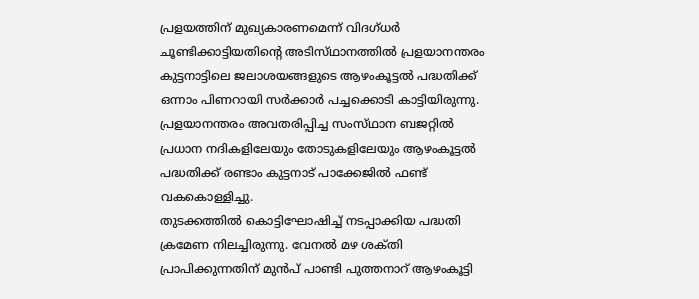പ്രളയത്തിന്‌ മുഖ്യകാരണമെന്ന്‌ വിദഗ്‌ധര്‍ ചൂണ്ടിക്കാട്ടിയതിന്റെ അടിസ്‌ഥാനത്തില്‍ പ്രളയാനന്തരം കുട്ടനാട്ടിലെ ജലാശയങ്ങളുടെ ആഴംകൂട്ടല്‍ പദ്ധതിക്ക്‌ ഒന്നാം പിണറായി സര്‍ക്കാര്‍ പച്ചക്കൊടി കാട്ടിയിരുന്നു. പ്രളയാനന്തരം അവതരിപ്പിച്ച സംസ്‌ഥാന ബജറ്റില്‍ പ്രധാന നദികളിലേയും തോടുകളിലേയും ആഴംകൂട്ടല്‍ പദ്ധതിക്ക്‌ രണ്ടാം കുട്ടനാട്‌ പാക്കേജില്‍ ഫണ്ട്‌ വകകൊള്ളിച്ചു.
തുടക്കത്തില്‍ കൊട്ടിഘോഷിച്ച്‌ നടപ്പാക്കിയ പദ്ധതി ക്രമേണ നിലച്ചിരുന്നു. വേനല്‍ മഴ ശക്‌തി പ്രാപിക്കുന്നതിന്‌ മുന്‍പ്‌ പാണ്ടി പുത്തനാറ്‌ ആഴംകൂട്ടി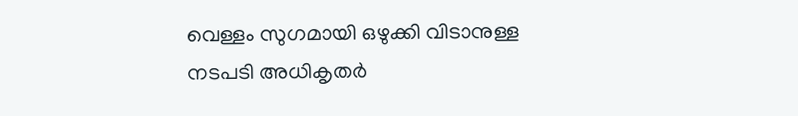വെള്ളം സുഗമായി ഒഴുക്കി വിടാനുള്ള നടപടി അധികൃതര്‍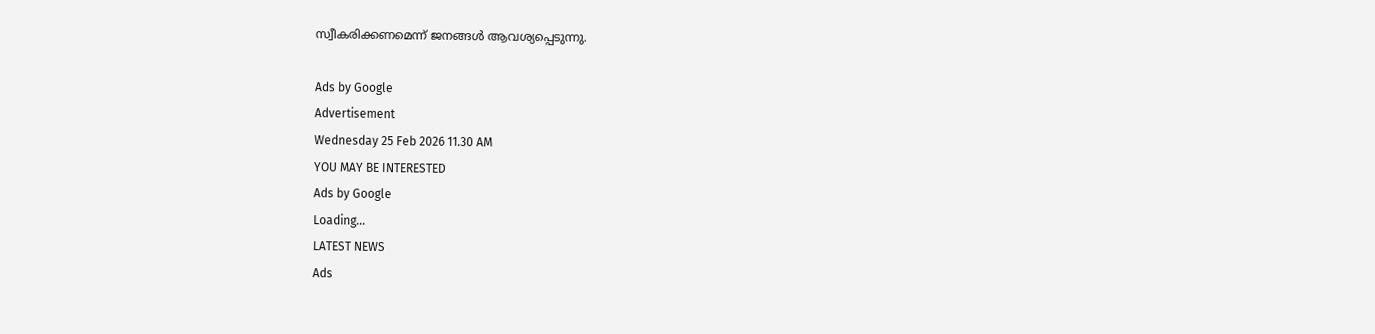സ്വീകരിക്കണമെന്ന്‌ ജനങ്ങള്‍ ആവശ്യപ്പെടുന്നു.

Ads by Google
Advertisement
Wednesday 25 Feb 2026 11.30 AM
YOU MAY BE INTERESTED
Ads by Google
Loading...
LATEST NEWS
Ads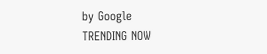by Google
TRENDING NOW